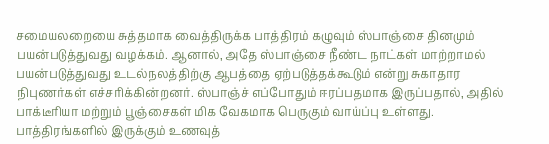சமையலறையை சுத்தமாக வைத்திருக்க பாத்திரம் கழுவும் ஸ்பாஞ்சை தினமும் பயன்படுத்துவது வழக்கம். ஆனால், அதே ஸ்பாஞ்சை நீண்ட நாட்கள் மாற்றாமல் பயன்படுத்துவது உடல்நலத்திற்கு ஆபத்தை ஏற்படுத்தக்கூடும் என்று சுகாதார நிபுணர்கள் எச்சரிக்கின்றனர். ஸ்பாஞ்ச் எப்போதும் ஈரப்பதமாக இருப்பதால், அதில் பாக்டீரியா மற்றும் பூஞ்சைகள் மிக வேகமாக பெருகும் வாய்ப்பு உள்ளது. பாத்திரங்களில் இருக்கும் உணவுத்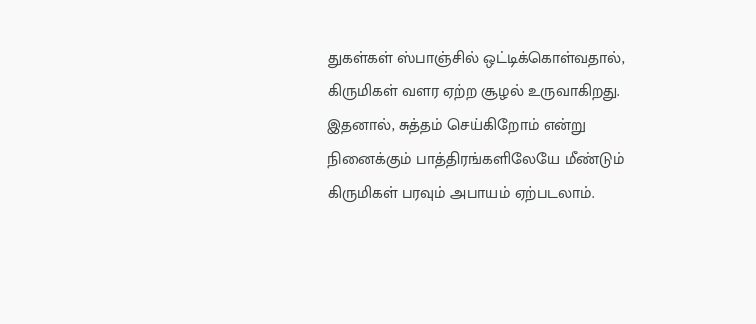துகள்கள் ஸ்பாஞ்சில் ஒட்டிக்கொள்வதால், கிருமிகள் வளர ஏற்ற சூழல் உருவாகிறது. இதனால், சுத்தம் செய்கிறோம் என்று நினைக்கும் பாத்திரங்களிலேயே மீண்டும் கிருமிகள் பரவும் அபாயம் ஏற்படலாம்.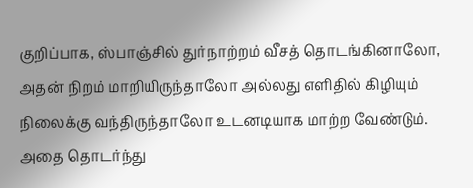குறிப்பாக, ஸ்பாஞ்சில் துர்நாற்றம் வீசத் தொடங்கினாலோ, அதன் நிறம் மாறியிருந்தாலோ அல்லது எளிதில் கிழியும் நிலைக்கு வந்திருந்தாலோ உடனடியாக மாற்ற வேண்டும். அதை தொடர்ந்து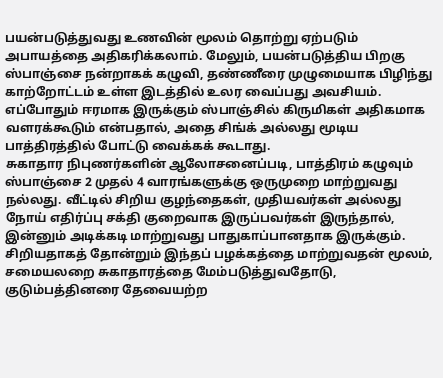பயன்படுத்துவது உணவின் மூலம் தொற்று ஏற்படும் அபாயத்தை அதிகரிக்கலாம். மேலும், பயன்படுத்திய பிறகு ஸ்பாஞ்சை நன்றாகக் கழுவி, தண்ணீரை முழுமையாக பிழிந்து காற்றோட்டம் உள்ள இடத்தில் உலர வைப்பது அவசியம். எப்போதும் ஈரமாக இருக்கும் ஸ்பாஞ்சில் கிருமிகள் அதிகமாக வளரக்கூடும் என்பதால், அதை சிங்க் அல்லது மூடிய பாத்திரத்தில் போட்டு வைக்கக் கூடாது.
சுகாதார நிபுணர்களின் ஆலோசனைப்படி, பாத்திரம் கழுவும் ஸ்பாஞ்சை 2 முதல் 4 வாரங்களுக்கு ஒருமுறை மாற்றுவது நல்லது. வீட்டில் சிறிய குழந்தைகள், முதியவர்கள் அல்லது நோய் எதிர்ப்பு சக்தி குறைவாக இருப்பவர்கள் இருந்தால், இன்னும் அடிக்கடி மாற்றுவது பாதுகாப்பானதாக இருக்கும். சிறியதாகத் தோன்றும் இந்தப் பழக்கத்தை மாற்றுவதன் மூலம், சமையலறை சுகாதாரத்தை மேம்படுத்துவதோடு, குடும்பத்தினரை தேவையற்ற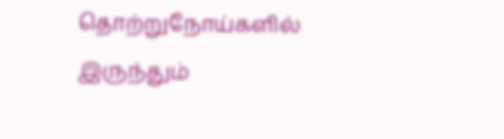தொற்றுநோய்களில் இருந்தும்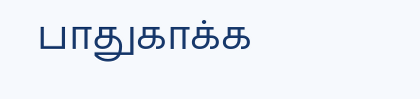பாதுகாக்க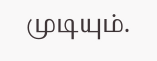முடியும்.